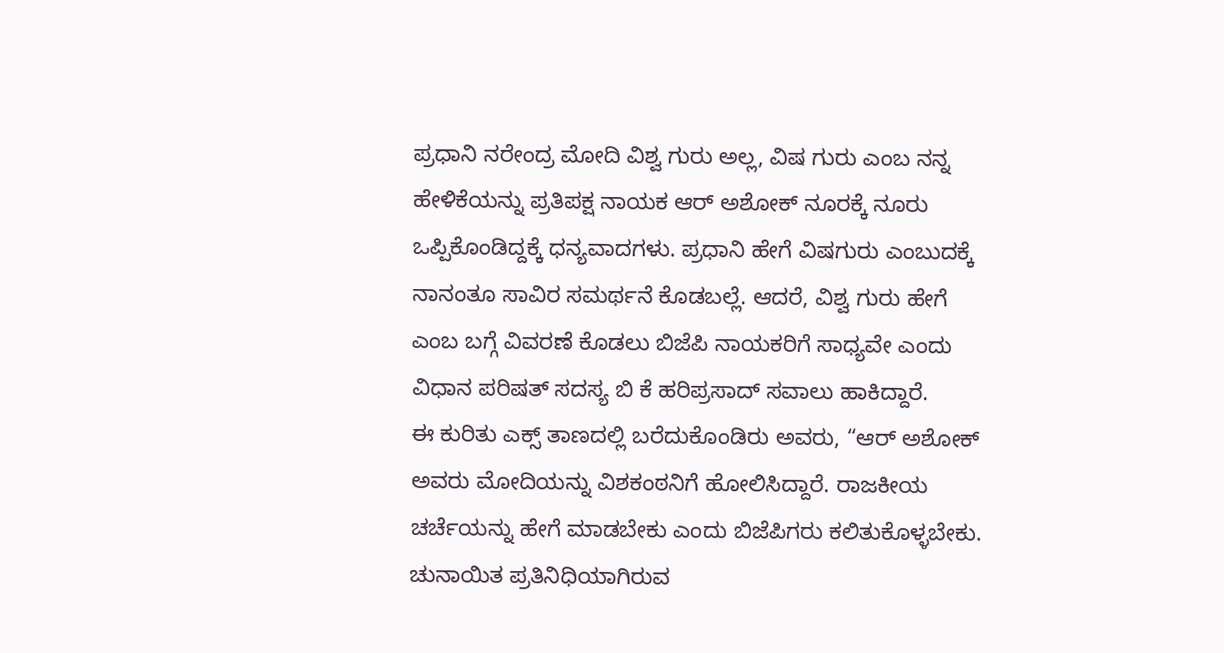ಪ್ರಧಾನಿ ನರೇಂದ್ರ ಮೋದಿ ವಿಶ್ವ ಗುರು ಅಲ್ಲ, ವಿಷ ಗುರು ಎಂಬ ನನ್ನ ಹೇಳಿಕೆಯನ್ನು ಪ್ರತಿಪಕ್ಷ ನಾಯಕ ಆರ್ ಅಶೋಕ್ ನೂರಕ್ಕೆ ನೂರು ಒಪ್ಪಿಕೊಂಡಿದ್ದಕ್ಕೆ ಧನ್ಯವಾದಗಳು. ಪ್ರಧಾನಿ ಹೇಗೆ ವಿಷಗುರು ಎಂಬುದಕ್ಕೆ ನಾನಂತೂ ಸಾವಿರ ಸಮರ್ಥನೆ ಕೊಡಬಲ್ಲೆ. ಆದರೆ, ವಿಶ್ವ ಗುರು ಹೇಗೆ ಎಂಬ ಬಗ್ಗೆ ವಿವರಣೆ ಕೊಡಲು ಬಿಜೆಪಿ ನಾಯಕರಿಗೆ ಸಾಧ್ಯವೇ ಎಂದು ವಿಧಾನ ಪರಿಷತ್ ಸದಸ್ಯ ಬಿ ಕೆ ಹರಿಪ್ರಸಾದ್ ಸವಾಲು ಹಾಕಿದ್ದಾರೆ.
ಈ ಕುರಿತು ಎಕ್ಸ್ ತಾಣದಲ್ಲಿ ಬರೆದುಕೊಂಡಿರು ಅವರು, “ಆರ್ ಅಶೋಕ್ ಅವರು ಮೋದಿಯನ್ನು ವಿಶಕಂಠನಿಗೆ ಹೋಲಿಸಿದ್ದಾರೆ. ರಾಜಕೀಯ ಚರ್ಚೆಯನ್ನು ಹೇಗೆ ಮಾಡಬೇಕು ಎಂದು ಬಿಜೆಪಿಗರು ಕಲಿತುಕೊಳ್ಳಬೇಕು. ಚುನಾಯಿತ ಪ್ರತಿನಿಧಿಯಾಗಿರುವ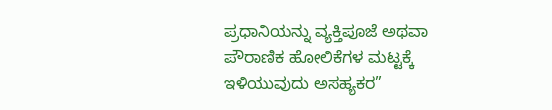ಪ್ರಧಾನಿಯನ್ನು ವ್ಯಕ್ತಿಪೂಜೆ ಅಥವಾ ಪೌರಾಣಿಕ ಹೋಲಿಕೆಗಳ ಮಟ್ಟಕ್ಕೆ ಇಳಿಯುವುದು ಅಸಹ್ಯಕರ”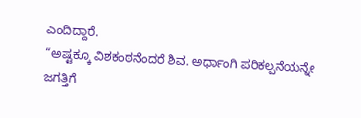ಎಂದಿದ್ದಾರೆ.
“ಅಷ್ಟಕ್ಕೂ ವಿಶಕಂಠನೆಂದರೆ ಶಿವ. ಅರ್ಧಾಂಗಿ ಪರಿಕಲ್ಪನೆಯನ್ನೇ ಜಗತ್ತಿಗೆ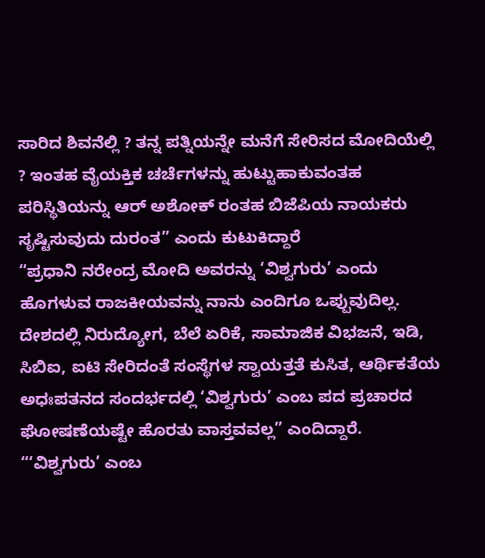ಸಾರಿದ ಶಿವನೆಲ್ಲಿ ? ತನ್ನ ಪತ್ನಿಯನ್ನೇ ಮನೆಗೆ ಸೇರಿಸದ ಮೋದಿಯೆಲ್ಲಿ ? ಇಂತಹ ವೈಯಕ್ತಿಕ ಚರ್ಚೆಗಳನ್ನು ಹುಟ್ಟುಹಾಕುವಂತಹ ಪರಿಸ್ಥಿತಿಯನ್ನು ಆರ್ ಅಶೋಕ್ ರಂತಹ ಬಿಜೆಪಿಯ ನಾಯಕರು ಸೃಷ್ಟಿಸುವುದು ದುರಂತ” ಎಂದು ಕುಟುಕಿದ್ದಾರೆ
“ಪ್ರಧಾನಿ ನರೇಂದ್ರ ಮೋದಿ ಅವರನ್ನು ‘ವಿಶ್ವಗುರು’ ಎಂದು ಹೊಗಳುವ ರಾಜಕೀಯವನ್ನು ನಾನು ಎಂದಿಗೂ ಒಪ್ಪುವುದಿಲ್ಲ. ದೇಶದಲ್ಲಿ ನಿರುದ್ಯೋಗ, ಬೆಲೆ ಏರಿಕೆ, ಸಾಮಾಜಿಕ ವಿಭಜನೆ, ಇಡಿ, ಸಿಬಿಐ, ಐಟಿ ಸೇರಿದಂತೆ ಸಂಸ್ಥೆಗಳ ಸ್ವಾಯತ್ತತೆ ಕುಸಿತ, ಆರ್ಥಿಕತೆಯ ಅಧಃಪತನದ ಸಂದರ್ಭದಲ್ಲಿ ‘ವಿಶ್ವಗುರು’ ಎಂಬ ಪದ ಪ್ರಚಾರದ ಘೋಷಣೆಯಷ್ಟೇ ಹೊರತು ವಾಸ್ತವವಲ್ಲ” ಎಂದಿದ್ದಾರೆ.
“‘ವಿಶ್ವಗುರು’ ಎಂಬ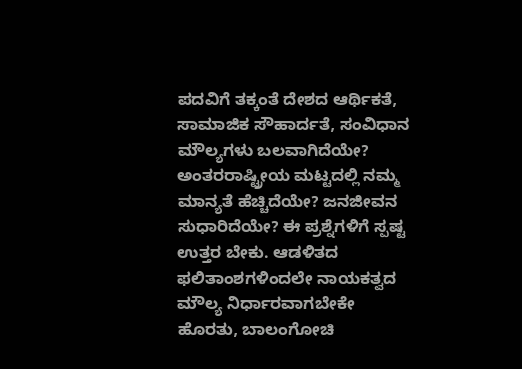ಪದವಿಗೆ ತಕ್ಕಂತೆ ದೇಶದ ಆರ್ಥಿಕತೆ, ಸಾಮಾಜಿಕ ಸೌಹಾರ್ದತೆ, ಸಂವಿಧಾನ ಮೌಲ್ಯಗಳು ಬಲವಾಗಿದೆಯೇ? ಅಂತರರಾಷ್ಟ್ರೀಯ ಮಟ್ಟದಲ್ಲಿ ನಮ್ಮ ಮಾನ್ಯತೆ ಹೆಚ್ಚಿದೆಯೇ? ಜನಜೀವನ ಸುಧಾರಿದೆಯೇ? ಈ ಪ್ರಶ್ನೆಗಳಿಗೆ ಸ್ಪಷ್ಟ ಉತ್ತರ ಬೇಕು. ಆಡಳಿತದ ಫಲಿತಾಂಶಗಳಿಂದಲೇ ನಾಯಕತ್ವದ ಮೌಲ್ಯ ನಿರ್ಧಾರವಾಗಬೇಕೇ ಹೊರತು, ಬಾಲಂಗೋಚಿ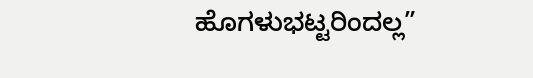ಹೊಗಳುಭಟ್ಟರಿಂದಲ್ಲ”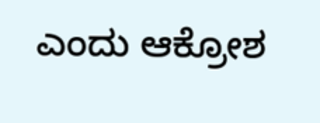ಎಂದು ಆಕ್ರೋಶ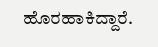ಹೊರಹಾಕಿದ್ದಾರೆ.